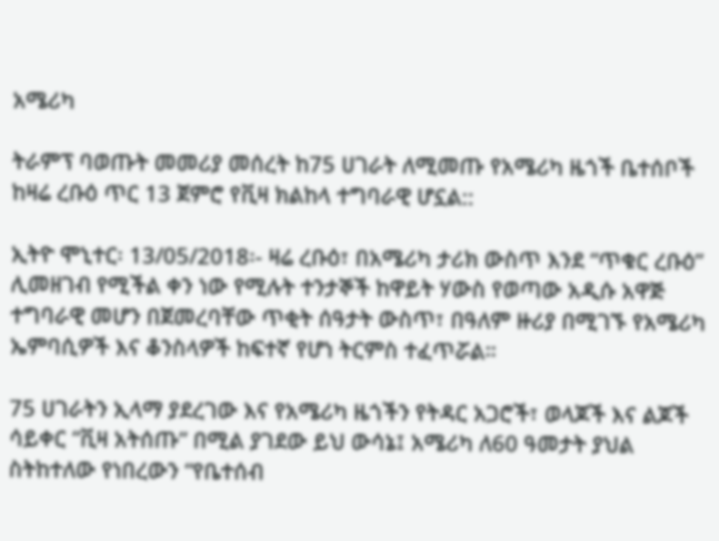አሜሪካ

ትራምፕ ባወጡት መመሪያ መሰረት ከ75 ሀገራት ለሚመጡ የአሜሪካ ዜጎች ቤተሰቦች ከዛሬ ረቡዕ ጥር 13 ጀምሮ የቪዛ ክልከላ ተግባራዊ ሆኗል::

ኢትዮ ሞኒተር፡ 13/05/2018፡- ዛሬ ረቡዕ፣ በአሜሪካ ታሪክ ውስጥ እንደ “ጥቁር ረቡዕ” ሊመዘገብ የሚችል ቀን ነው የሚሉት ተንታኞች ከዋይት ሃውስ የወጣው አዲሱ አዋጅ ተግባራዊ መሆን በጀመረባቸው ጥቂት ሰዓታት ውስጥ፣ በዓለም ዙሪያ በሚገኙ የአሜሪካ ኤምባሲዎች እና ቆንስላዎች ከፍተኛ የሆነ ትርምስ ተፈጥሯል።

75 ሀገራትን ኢላማ ያደረገው እና የአሜሪካ ዜጎችን የትዳር አጋሮች፣ ወላጆች እና ልጆች ሳይቀር “ቪዛ አትሰጡ” በሚል ያገደው ይህ ውሳኔ፤ አሜሪካ ለ60 ዓመታት ያህል ስትከተለው የነበረውን “የቤተሰብ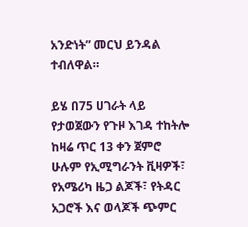አንድነት” መርህ ይንዳል ተብለዋል።

ይሄ በ75 ሀገራት ላይ የታወጀውን የጉዞ እገዳ ተከትሎ ከዛሬ ጥር 13 ቀን ጀምሮ ሁሉም የኢሚግራንት ቪዛዎች፣ የአሜሪካ ዜጋ ልጆች፣ የትዳር አጋሮች እና ወላጆች ጭምር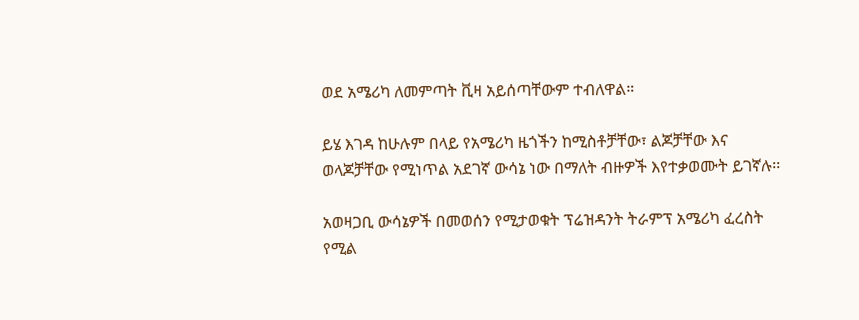ወደ አሜሪካ ለመምጣት ቪዛ አይሰጣቸውም ተብለዋል።

ይሄ እገዳ ከሁሉም በላይ የአሜሪካ ዜጎችን ከሚስቶቻቸው፣ ልጆቻቸው እና ወላጆቻቸው የሚነጥል አደገኛ ውሳኔ ነው በማለት ብዙዎች እየተቃወሙት ይገኛሉ፡፡

አወዛጋቢ ውሳኔዎች በመወሰን የሚታወቁት ፕሬዝዳንት ትራምፕ አሜሪካ ፈረስት የሚል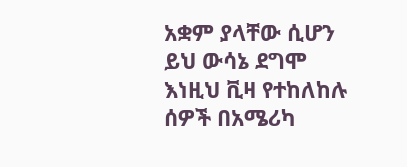አቋም ያላቸው ሲሆን ይህ ውሳኔ ደግሞ እነዚህ ቪዛ የተከለከሉ ሰዎች በአሜሪካ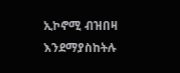ኢኮኖሚ ብዝበዛ እንደማያስከትሉ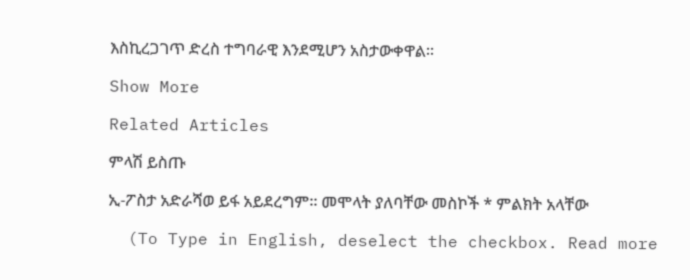እስኪረጋገጥ ድረስ ተግባራዊ እንደሚሆን አስታውቀዋል፡፡

Show More

Related Articles

ምላሽ ይስጡ

ኢ-ፖስታ አድራሻወ ይፋ አይደረግም። መሞላት ያለባቸው መስኮች * ምልክት አላቸው

  (To Type in English, deselect the checkbox. Read more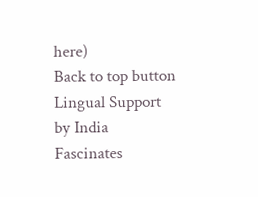here)
Back to top button
Lingual Support by India Fascinates